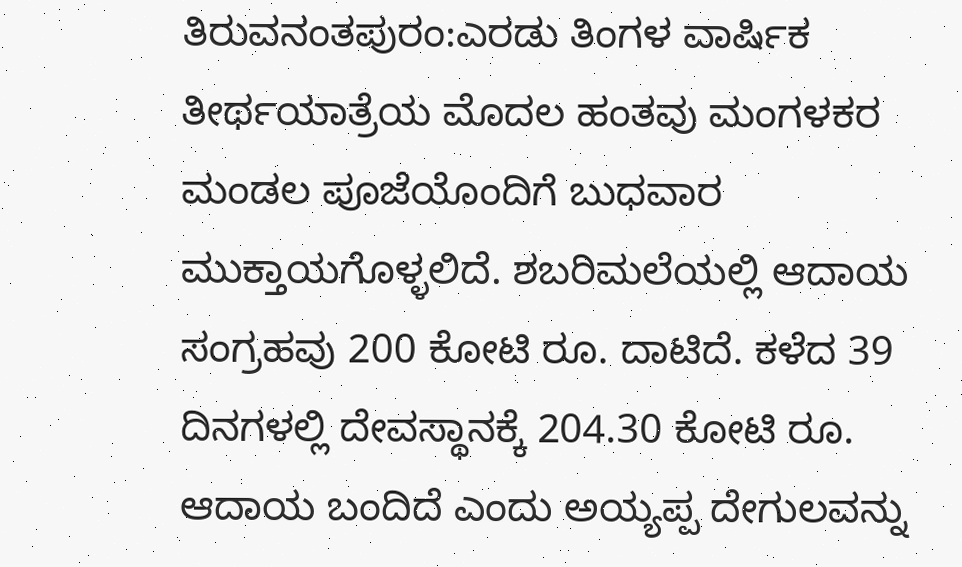ತಿರುವನಂತಪುರಂ:ಎರಡು ತಿಂಗಳ ವಾರ್ಷಿಕ ತೀರ್ಥಯಾತ್ರೆಯ ಮೊದಲ ಹಂತವು ಮಂಗಳಕರ ಮಂಡಲ ಪೂಜೆಯೊಂದಿಗೆ ಬುಧವಾರ ಮುಕ್ತಾಯಗೊಳ್ಳಲಿದೆ. ಶಬರಿಮಲೆಯಲ್ಲಿ ಆದಾಯ ಸಂಗ್ರಹವು 200 ಕೋಟಿ ರೂ. ದಾಟಿದೆ. ಕಳೆದ 39 ದಿನಗಳಲ್ಲಿ ದೇವಸ್ಥಾನಕ್ಕೆ 204.30 ಕೋಟಿ ರೂ. ಆದಾಯ ಬಂದಿದೆ ಎಂದು ಅಯ್ಯಪ್ಪ ದೇಗುಲವನ್ನು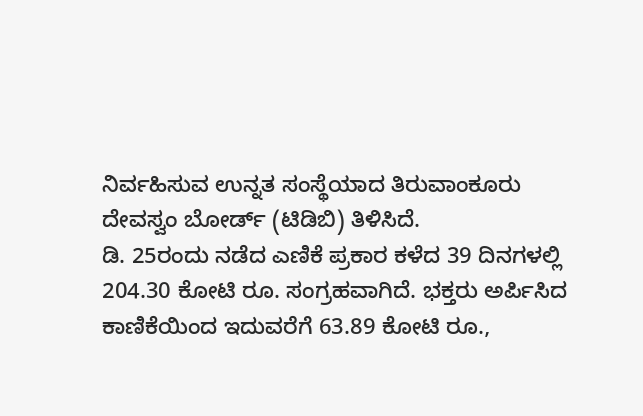ನಿರ್ವಹಿಸುವ ಉನ್ನತ ಸಂಸ್ಥೆಯಾದ ತಿರುವಾಂಕೂರು ದೇವಸ್ವಂ ಬೋರ್ಡ್ (ಟಿಡಿಬಿ) ತಿಳಿಸಿದೆ.
ಡಿ. 25ರಂದು ನಡೆದ ಎಣಿಕೆ ಪ್ರಕಾರ ಕಳೆದ 39 ದಿನಗಳಲ್ಲಿ 204.30 ಕೋಟಿ ರೂ. ಸಂಗ್ರಹವಾಗಿದೆ. ಭಕ್ತರು ಅರ್ಪಿಸಿದ ಕಾಣಿಕೆಯಿಂದ ಇದುವರೆಗೆ 63.89 ಕೋಟಿ ರೂ.,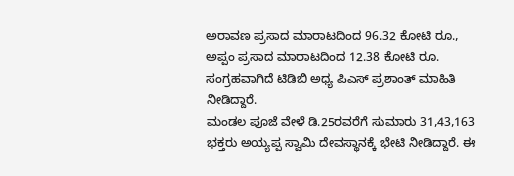ಅರಾವಣ ಪ್ರಸಾದ ಮಾರಾಟದಿಂದ 96.32 ಕೋಟಿ ರೂ., ಅಪ್ಪಂ ಪ್ರಸಾದ ಮಾರಾಟದಿಂದ 12.38 ಕೋಟಿ ರೂ. ಸಂಗ್ರಹವಾಗಿದೆ ಟಿಡಿಬಿ ಅಧ್ಯ ಪಿಎಸ್ ಪ್ರಶಾಂತ್ ಮಾಹಿತಿ ನೀಡಿದ್ದಾರೆ.
ಮಂಡಲ ಪೂಜೆ ವೇಳೆ ಡಿ.25ರವರೆಗೆ ಸುಮಾರು 31,43,163 ಭಕ್ತರು ಅಯ್ಯಪ್ಪ ಸ್ವಾಮಿ ದೇವಸ್ಥಾನಕ್ಕೆ ಭೇಟಿ ನೀಡಿದ್ದಾರೆ. ಈ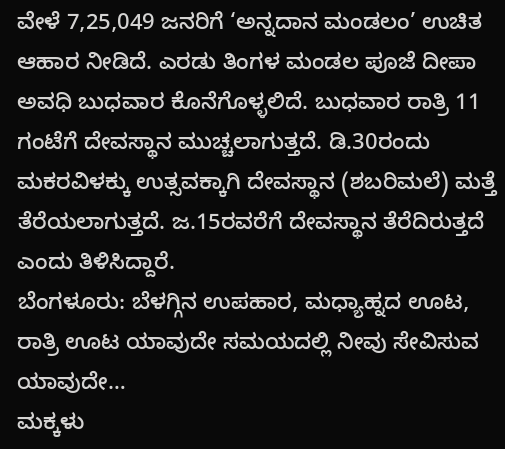ವೇಳೆ 7,25,049 ಜನರಿಗೆ ‘ಅನ್ನದಾನ ಮಂಡಲಂ’ ಉಚಿತ ಆಹಾರ ನೀಡಿದೆ. ಎರಡು ತಿಂಗಳ ಮಂಡಲ ಪೂಜೆ ದೀಪಾ ಅವಧಿ ಬುಧವಾರ ಕೊನೆಗೊಳ್ಳಲಿದೆ. ಬುಧವಾರ ರಾತ್ರಿ 11 ಗಂಟೆಗೆ ದೇವಸ್ಥಾನ ಮುಚ್ಚಲಾಗುತ್ತದೆ. ಡಿ.30ರಂದು ಮಕರವಿಳಕ್ಕು ಉತ್ಸವಕ್ಕಾಗಿ ದೇವಸ್ಥಾನ (ಶಬರಿಮಲೆ) ಮತ್ತೆ ತೆರೆಯಲಾಗುತ್ತದೆ. ಜ.15ರವರೆಗೆ ದೇವಸ್ಥಾನ ತೆರೆದಿರುತ್ತದೆ ಎಂದು ತಿಳಿಸಿದ್ದಾರೆ.
ಬೆಂಗಳೂರು: ಬೆಳಗ್ಗಿನ ಉಪಹಾರ, ಮಧ್ಯಾಹ್ನದ ಊಟ, ರಾತ್ರಿ ಊಟ ಯಾವುದೇ ಸಮಯದಲ್ಲಿ ನೀವು ಸೇವಿಸುವ ಯಾವುದೇ…
ಮಕ್ಕಳು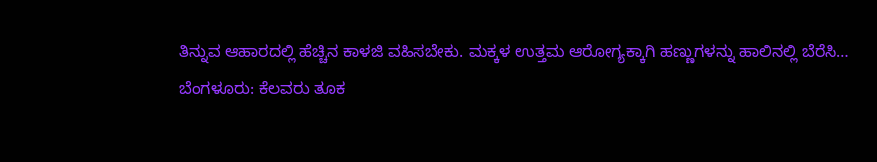ತಿನ್ನುವ ಆಹಾರದಲ್ಲಿ ಹೆಚ್ಚಿನ ಕಾಳಜಿ ವಹಿಸಬೇಕು. ಮಕ್ಕಳ ಉತ್ತಮ ಆರೋಗ್ಯಕ್ಕಾಗಿ ಹಣ್ಣುಗಳನ್ನು ಹಾಲಿನಲ್ಲಿ ಬೆರೆಸಿ…
ಬೆಂಗಳೂರು: ಕೆಲವರು ತೂಕ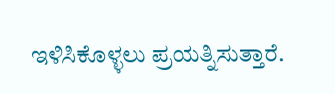ಇಳಿಸಿಕೊಳ್ಳಲು ಪ್ರಯತ್ನಿಸುತ್ತಾರೆ.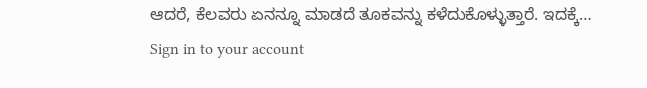ಆದರೆ, ಕೆಲವರು ಏನನ್ನೂ ಮಾಡದೆ ತೂಕವನ್ನು ಕಳೆದುಕೊಳ್ಳುತ್ತಾರೆ. ಇದಕ್ಕೆ…
Sign in to your account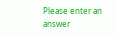Please enter an answer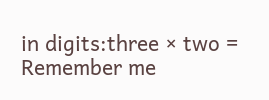in digits:three × two =
Remember me